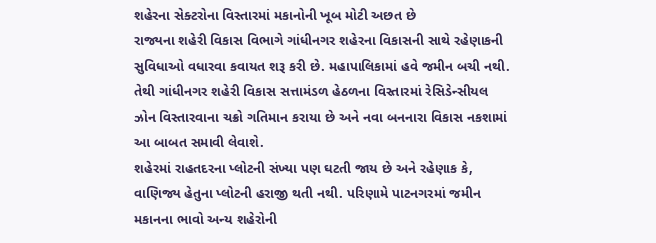શહેરના સેક્ટરોના વિસ્તારમાં મકાનોની ખૂબ મોટી અછત છે
રાજ્યના શહેરી વિકાસ વિભાગે ગાંધીનગર શહેરના વિકાસની સાથે રહેણાકની સુવિધાઓ વધારવા કવાયત શરૂ કરી છે. મહાપાલિકામાં હવે જમીન બચી નથી. તેથી ગાંધીનગર શહેરી વિકાસ સત્તામંડળ હેઠળના વિસ્તારમાં રેસિડેન્સીયલ ઝોન વિસ્તારવાના ચક્રો ગતિમાન કરાયા છે અને નવા બનનારા વિકાસ નકશામાં આ બાબત સમાવી લેવાશે.
શહેરમાં રાહતદરના પ્લોટની સંખ્યા પણ ઘટતી જાય છે અને રહેણાક કે, વાણિજ્ય હેતુના પ્લોટની હરાજી થતી નથી. પરિણામે પાટનગરમાં જમીન મકાનના ભાવો અન્ય શહેરોની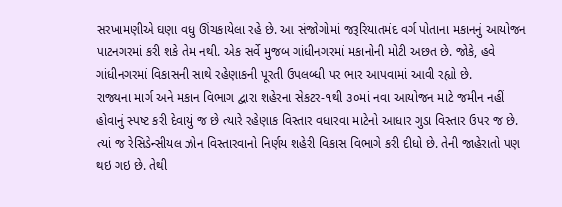સરખામણીએ ઘણા વધુ ઊંચકાયેલા રહે છે. આ સંજોગોમાં જરૂરિયાતમંદ વર્ગ પોતાના મકાનનું આયોજન પાટનગરમાં કરી શકે તેમ નથી. એક સર્વે મુજબ ગાંધીનગરમાં મકાનોની મોટી અછત છે. જોકે, હવે ગાંધીનગરમાં વિકાસની સાથે રહેણાકની પૂરતી ઉપલબ્ધી પર ભાર આપવામાં આવી રહ્યો છે.
રાજ્યના માર્ગ અને મકાન વિભાગ દ્વારા શહેરના સેકટર-૧થી ૩૦માં નવા આયોજન માટે જમીન નહીં હોવાનું સ્પષ્ટ કરી દેવાયું જ છે ત્યારે રહેણાક વિસ્તાર વધારવા માટેનો આધાર ગુડા વિસ્તાર ઉપર જ છે. ત્યાં જ રેસિડેન્સીયલ ઝોન વિસ્તારવાનો નિર્ણય શહેરી વિકાસ વિભાગે કરી દીધો છે. તેની જાહેરાતો પણ થઇ ગઇ છે. તેથી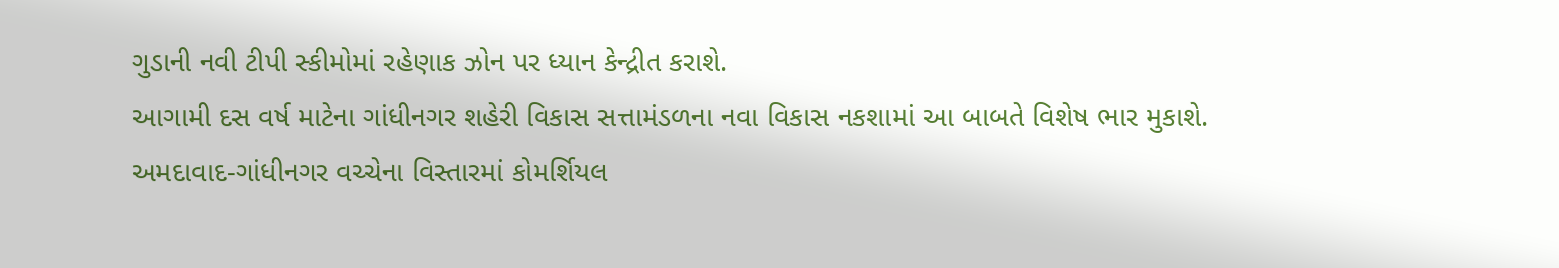ગુડાની નવી ટીપી સ્કીમોમાં રહેણાક ઝોન પર ધ્યાન કેન્દ્રીત કરાશે.
આગામી દસ વર્ષ માટેના ગાંધીનગર શહેરી વિકાસ સત્તામંડળના નવા વિકાસ નકશામાં આ બાબતે વિશેષ ભાર મુકાશે. અમદાવાદ-ગાંધીનગર વચ્ચેના વિસ્તારમાં કોમર્શિયલ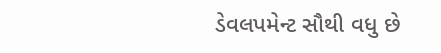ડેવલપમેન્ટ સૌથી વધુ છે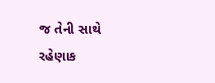જ તેની સાથે રહેણાક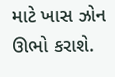માટે ખાસ ઝોન ઊભો કરાશે.